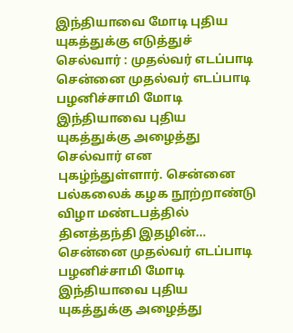இந்தியாவை மோடி புதிய யுகத்துக்கு எடுத்துச் செல்வார் : முதல்வர் எடப்பாடி
சென்னை முதல்வர் எடப்பாடி பழனிச்சாமி மோடி இந்தியாவை புதிய யுகத்துக்கு அழைத்து செல்வார் என புகழ்ந்துள்ளார். சென்னை பல்கலைக் கழக நூற்றாண்டு விழா மண்டபத்தில் தினத்தந்தி இதழின்…
சென்னை முதல்வர் எடப்பாடி பழனிச்சாமி மோடி இந்தியாவை புதிய யுகத்துக்கு அழைத்து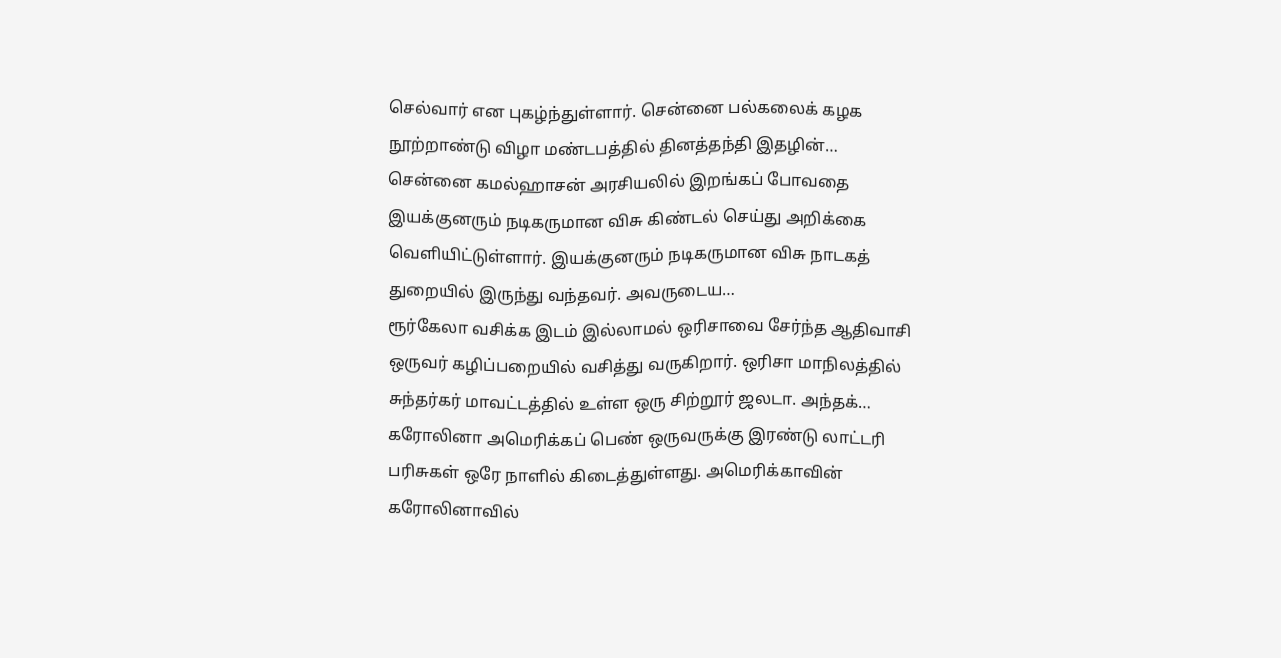செல்வார் என புகழ்ந்துள்ளார். சென்னை பல்கலைக் கழக நூற்றாண்டு விழா மண்டபத்தில் தினத்தந்தி இதழின்…
சென்னை கமல்ஹாசன் அரசியலில் இறங்கப் போவதை இயக்குனரும் நடிகருமான விசு கிண்டல் செய்து அறிக்கை வெளியிட்டுள்ளார். இயக்குனரும் நடிகருமான விசு நாடகத் துறையில் இருந்து வந்தவர். அவருடைய…
ரூர்கேலா வசிக்க இடம் இல்லாமல் ஒரிசாவை சேர்ந்த ஆதிவாசி ஒருவர் கழிப்பறையில் வசித்து வருகிறார். ஒரிசா மாநிலத்தில் சுந்தர்கர் மாவட்டத்தில் உள்ள ஒரு சிற்றூர் ஜலடா. அந்தக்…
கரோலினா அமெரிக்கப் பெண் ஒருவருக்கு இரண்டு லாட்டரி பரிசுகள் ஒரே நாளில் கிடைத்துள்ளது. அமெரிக்காவின் கரோலினாவில்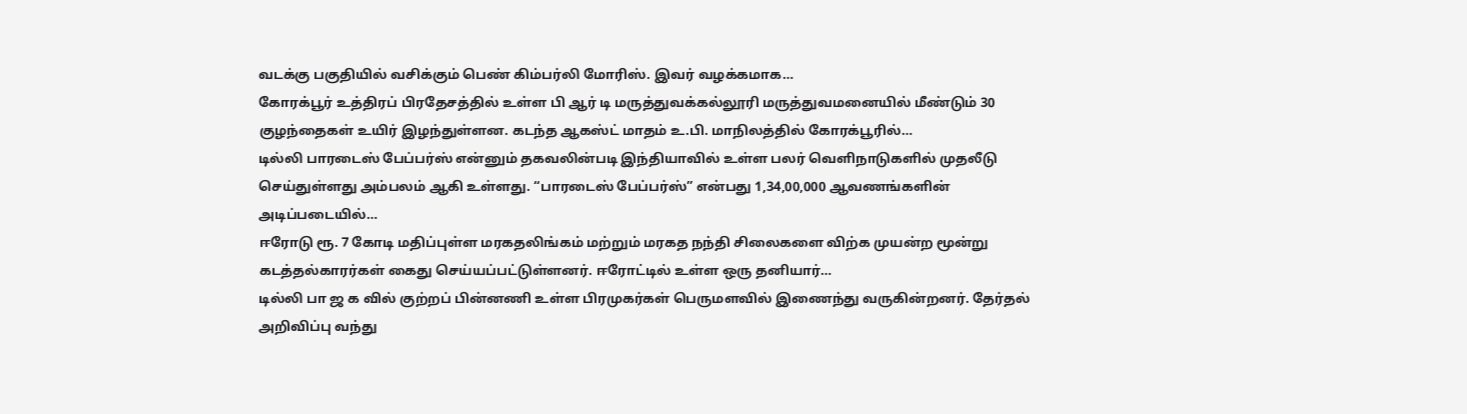வடக்கு பகுதியில் வசிக்கும் பெண் கிம்பர்லி மோரிஸ். இவர் வழக்கமாக…
கோரக்பூர் உத்திரப் பிரதேசத்தில் உள்ள பி ஆர் டி மருத்துவக்கல்லூரி மருத்துவமனையில் மீண்டும் 30 குழந்தைகள் உயிர் இழந்துள்ளன. கடந்த ஆகஸ்ட் மாதம் உ.பி. மாநிலத்தில் கோரக்பூரில்…
டில்லி பாரடைஸ் பேப்பர்ஸ் என்னும் தகவலின்படி இந்தியாவில் உள்ள பலர் வெளிநாடுகளில் முதலீடு செய்துள்ளது அம்பலம் ஆகி உள்ளது. “பாரடைஸ் பேப்பர்ஸ்” என்பது 1,34,00,000 ஆவணங்களின் அடிப்படையில்…
ஈரோடு ரூ. 7 கோடி மதிப்புள்ள மரகதலிங்கம் மற்றும் மரகத நந்தி சிலைகளை விற்க முயன்ற மூன்று கடத்தல்காரர்கள் கைது செய்யப்பட்டுள்ளனர். ஈரோட்டில் உள்ள ஒரு தனியார்…
டில்லி பா ஜ க வில் குற்றப் பின்னணி உள்ள பிரமுகர்கள் பெருமளவில் இணைந்து வருகின்றனர். தேர்தல் அறிவிப்பு வந்து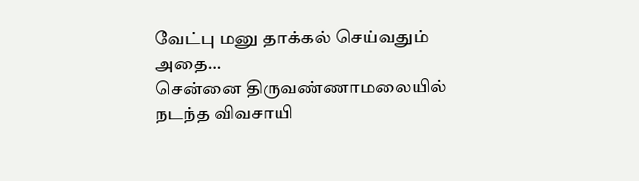வேட்பு மனு தாக்கல் செய்வதும் அதை…
சென்னை திருவண்ணாமலையில் நடந்த விவசாயி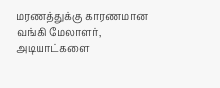மரணத்துக்கு காரணமான வங்கி மேலாளர், அடியாட்களை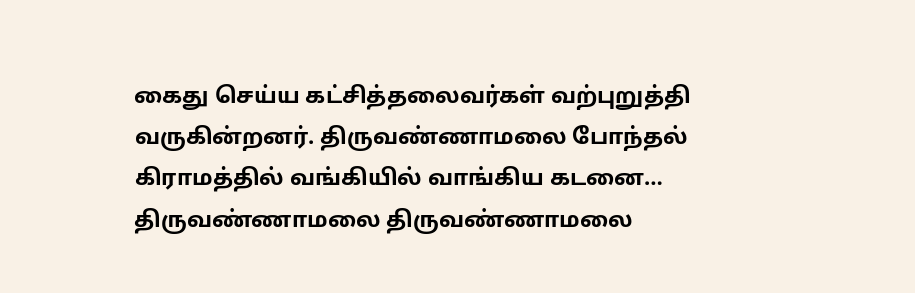கைது செய்ய கட்சித்தலைவர்கள் வற்புறுத்தி வருகின்றனர். திருவண்ணாமலை போந்தல் கிராமத்தில் வங்கியில் வாங்கிய கடனை…
திருவண்ணாமலை திருவண்ணாமலை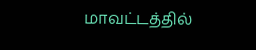மாவட்டத்தில்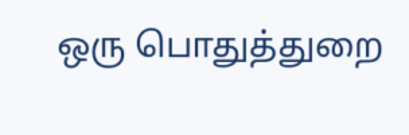ஒரு பொதுத்துறை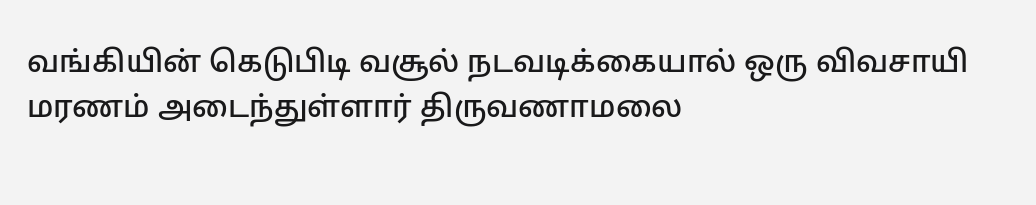வங்கியின் கெடுபிடி வசூல் நடவடிக்கையால் ஒரு விவசாயி மரணம் அடைந்துள்ளார் திருவணாமலை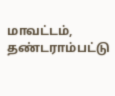மாவட்டம், தண்டராம்பட்டு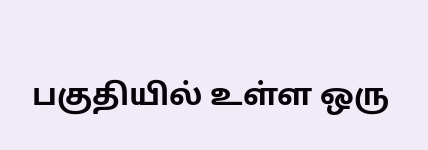பகுதியில் உள்ள ஒரு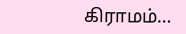கிராமம்…